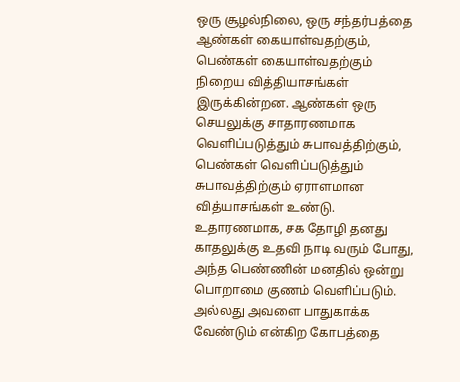ஒரு சூழல்நிலை, ஒரு சந்தர்பத்தை ஆண்கள் கையாள்வதற்கும், பெண்கள் கையாள்வதற்கும் நிறைய வித்தியாசங்கள் இருக்கின்றன. ஆண்கள் ஒரு செயலுக்கு சாதாரணமாக வெளிப்படுத்தும் சுபாவத்திற்கும், பெண்கள் வெளிப்படுத்தும் சுபாவத்திற்கும் ஏராளமான வித்யாசங்கள் உண்டு. உதாரணமாக, சக தோழி தனது காதலுக்கு உதவி நாடி வரும் போது, அந்த பெண்ணின் மனதில் ஒன்று பொறாமை குணம் வெளிப்படும். அல்லது அவளை பாதுகாக்க வேண்டும் என்கிற கோபத்தை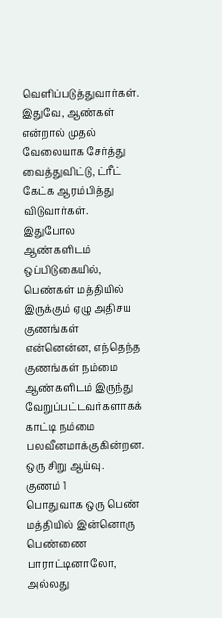வெளிப்படுத்துவார்கள். இதுவே, ஆண்கள் என்றால் முதல் வேலையாக சேர்த்து வைத்துவிட்டு, ட்ரீட் கேட்க ஆரம்பித்து விடுவார்கள். இதுபோல ஆண்களிடம் ஒப்பிடுகையில், பெண்கள் மத்தியில் இருக்கும் ஏழு அதிசய குணங்கள் என்னென்ன, எந்தெந்த குணங்கள் நம்மை ஆண்களிடம் இருந்து வேறுப்பட்டவர்களாகக் காட்டி நம்மை பலவீனமாக்குகின்றன. ஒரு சிறு ஆய்வு.
குணம் 1
பொதுவாக ஒரு பெண் மத்தியில் இன்னொரு பெண்ணை பாராட்டினாலோ, அல்லது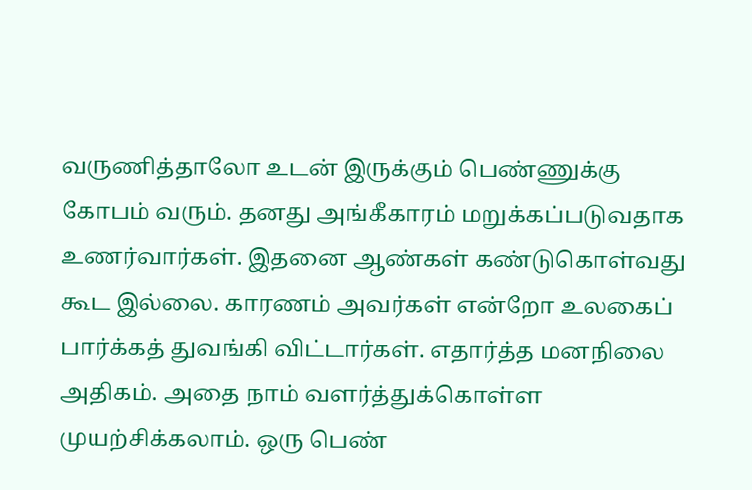வருணித்தாலோ உடன் இருக்கும் பெண்ணுக்கு கோபம் வரும். தனது அங்கீகாரம் மறுக்கப்படுவதாக உணர்வார்கள். இதனை ஆண்கள் கண்டுகொள்வது கூட இல்லை. காரணம் அவர்கள் என்றோ உலகைப் பார்க்கத் துவங்கி விட்டார்கள். எதார்த்த மனநிலை அதிகம். அதை நாம் வளர்த்துக்கொள்ள முயற்சிக்கலாம். ஒரு பெண்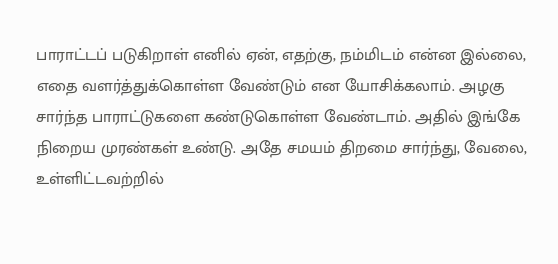பாராட்டப் படுகிறாள் எனில் ஏன், எதற்கு, நம்மிடம் என்ன இல்லை, எதை வளர்த்துக்கொள்ள வேண்டும் என யோசிக்கலாம். அழகு சார்ந்த பாராட்டுகளை கண்டுகொள்ள வேண்டாம். அதில் இங்கே நிறைய முரண்கள் உண்டு. அதே சமயம் திறமை சார்ந்து, வேலை, உள்ளிட்டவற்றில்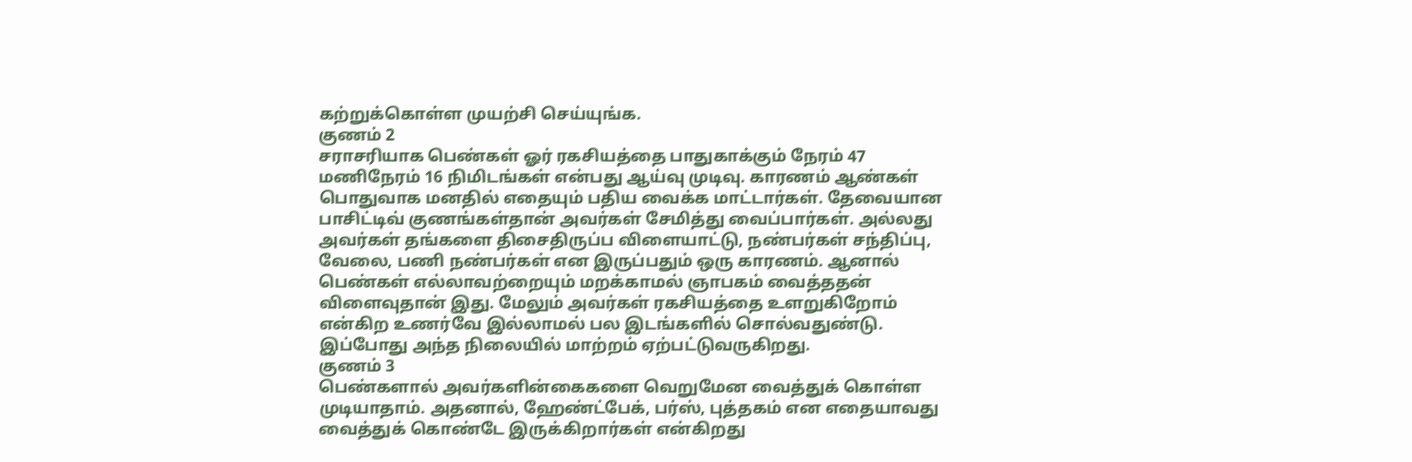கற்றுக்கொள்ள முயற்சி செய்யுங்க.
குணம் 2
சராசரியாக பெண்கள் ஓர் ரகசியத்தை பாதுகாக்கும் நேரம் 47 மணிநேரம் 16 நிமிடங்கள் என்பது ஆய்வு முடிவு. காரணம் ஆண்கள் பொதுவாக மனதில் எதையும் பதிய வைக்க மாட்டார்கள். தேவையான பாசிட்டிவ் குணங்கள்தான் அவர்கள் சேமித்து வைப்பார்கள். அல்லது அவர்கள் தங்களை திசைதிருப்ப விளையாட்டு, நண்பர்கள் சந்திப்பு, வேலை, பணி நண்பர்கள் என இருப்பதும் ஒரு காரணம். ஆனால் பெண்கள் எல்லாவற்றையும் மறக்காமல் ஞாபகம் வைத்ததன் விளைவுதான் இது. மேலும் அவர்கள் ரகசியத்தை உளறுகிறோம் என்கிற உணர்வே இல்லாமல் பல இடங்களில் சொல்வதுண்டு. இப்போது அந்த நிலையில் மாற்றம் ஏற்பட்டுவருகிறது.
குணம் 3
பெண்களால் அவர்களின்கைகளை வெறுமேன வைத்துக் கொள்ள முடியாதாம். அதனால், ஹேண்ட்பேக், பர்ஸ், புத்தகம் என எதையாவது வைத்துக் கொண்டே இருக்கிறார்கள் என்கிறது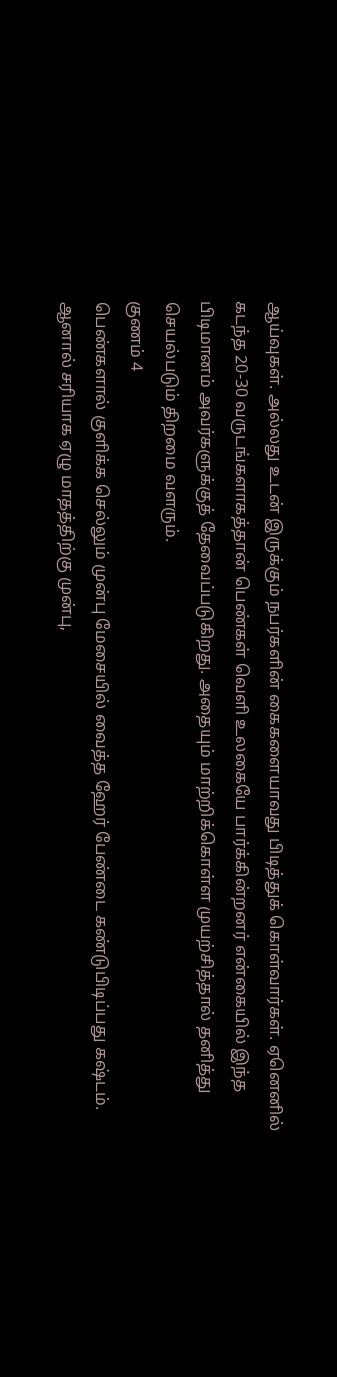ஆய்வுகள். அல்லது உடன் இருக்கும் நபர்களின் கைகளையாவது பிடித்துக் கொள்வார்கள். ஏனெனில் கடந்த 20-30 வருடங்களாகத்தான் பெண்கள் வெளி உலகையே பார்க்கின்றனர் என்கையில் இந்த பிடிமானம் அவர்களுக்குத் தேவைப்படுகிறது. அதையும் மாற்றிக்கொள்ள முயற்சித்தால் தனித்து செயல்படும் திறமை வளரும்.
குணம் 4
பெண்களால் குளிக்க செல்லும் முன்பு மேசையில் வைத்த ஹேர் பேண்டை கண்டுபிடிப்பது கஷ்டம். ஆனால் சரியாக ஏழு மாதத்திற்கு முன்பு,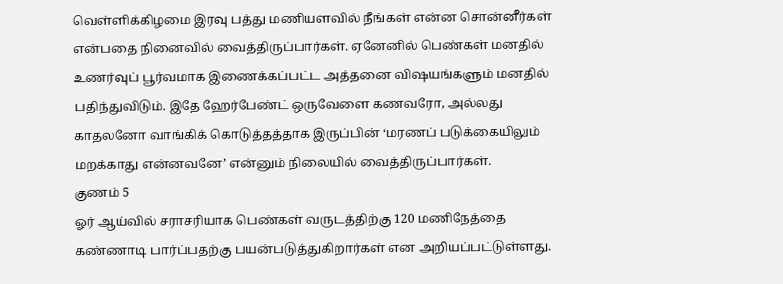வெள்ளிக்கிழமை இரவு பத்து மணியளவில் நீங்கள் என்ன சொன்னீர்கள் என்பதை நினைவில் வைத்திருப்பார்கள். ஏனேனில் பெண்கள் மனதில் உணர்வுப் பூர்வமாக இணைக்கப்பட்ட அத்தனை விஷயங்களும் மனதில் பதிந்துவிடும். இதே ஹேர்பேண்ட் ஒருவேளை கணவரோ, அல்லது காதலனோ வாங்கிக் கொடுத்தத்தாக இருப்பின் ‘மரணப் படுக்கையிலும் மறக்காது என்னவனே’ என்னும் நிலையில் வைத்திருப்பார்கள்.
குணம் 5
ஓர் ஆய்வில் சராசரியாக பெண்கள் வருடத்திற்கு 120 மணிநேத்தை கண்ணாடி பார்ப்பதற்கு பயன்படுத்துகிறார்கள் என அறியப்பட்டுள்ளது.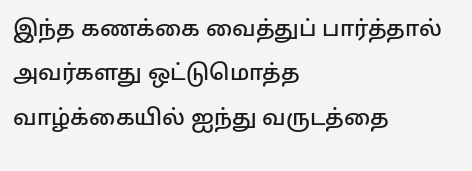இந்த கணக்கை வைத்துப் பார்த்தால் அவர்களது ஒட்டுமொத்த வாழ்க்கையில் ஐந்து வருடத்தை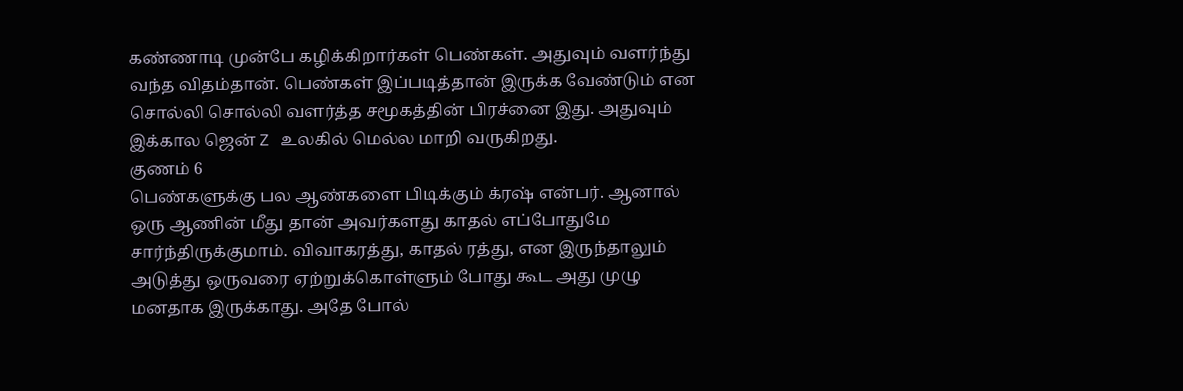கண்ணாடி முன்பே கழிக்கிறார்கள் பெண்கள். அதுவும் வளர்ந்து வந்த விதம்தான். பெண்கள் இப்படித்தான் இருக்க வேண்டும் என சொல்லி சொல்லி வளர்த்த சமூகத்தின் பிரச்னை இது. அதுவும் இக்கால ஜென் Z உலகில் மெல்ல மாறி வருகிறது.
குணம் 6
பெண்களுக்கு பல ஆண்களை பிடிக்கும் க்ரஷ் என்பர். ஆனால் ஒரு ஆணின் மீது தான் அவர்களது காதல் எப்போதுமே சார்ந்திருக்குமாம். விவாகரத்து, காதல் ரத்து, என இருந்தாலும் அடுத்து ஒருவரை ஏற்றுக்கொள்ளும் போது கூட அது முழு மனதாக இருக்காது. அதே போல்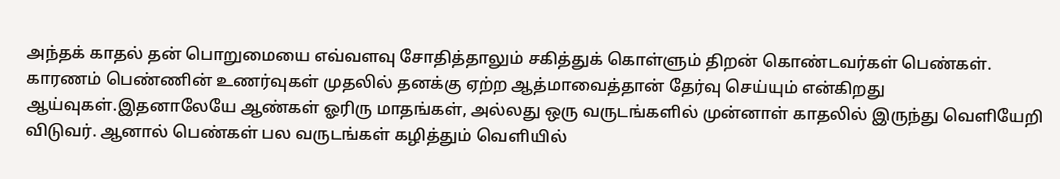அந்தக் காதல் தன் பொறுமையை எவ்வளவு சோதித்தாலும் சகித்துக் கொள்ளும் திறன் கொண்டவர்கள் பெண்கள். காரணம் பெண்ணின் உணர்வுகள் முதலில் தனக்கு ஏற்ற ஆத்மாவைத்தான் தேர்வு செய்யும் என்கிறது ஆய்வுகள்.இதனாலேயே ஆண்கள் ஓரிரு மாதங்கள், அல்லது ஒரு வருடங்களில் முன்னாள் காதலில் இருந்து வெளியேறி விடுவர். ஆனால் பெண்கள் பல வருடங்கள் கழித்தும் வெளியில்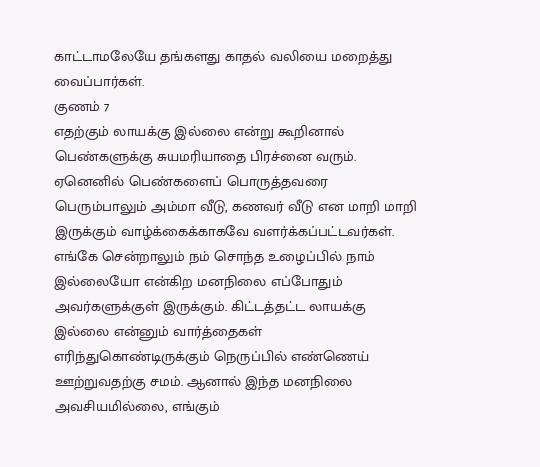காட்டாமலேயே தங்களது காதல் வலியை மறைத்து வைப்பார்கள்.
குணம் 7
எதற்கும் லாயக்கு இல்லை என்று கூறினால் பெண்களுக்கு சுயமரியாதை பிரச்னை வரும். ஏனெனில் பெண்களைப் பொருத்தவரை பெரும்பாலும் அம்மா வீடு, கணவர் வீடு என மாறி மாறி இருக்கும் வாழ்க்கைக்காகவே வளர்க்கப்பட்டவர்கள். எங்கே சென்றாலும் நம் சொந்த உழைப்பில் நாம் இல்லையோ என்கிற மனநிலை எப்போதும் அவர்களுக்குள் இருக்கும். கிட்டத்தட்ட லாயக்கு இல்லை என்னும் வார்த்தைகள் எரிந்துகொண்டிருக்கும் நெருப்பில் எண்ணெய் ஊற்றுவதற்கு சமம். ஆனால் இந்த மனநிலை அவசியமில்லை, எங்கும்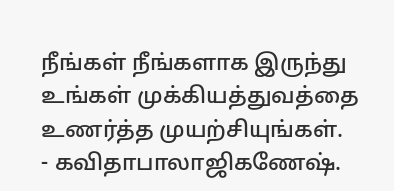நீங்கள் நீங்களாக இருந்து உங்கள் முக்கியத்துவத்தை உணர்த்த முயற்சியுங்கள்.
- கவிதாபாலாஜிகணேஷ்.